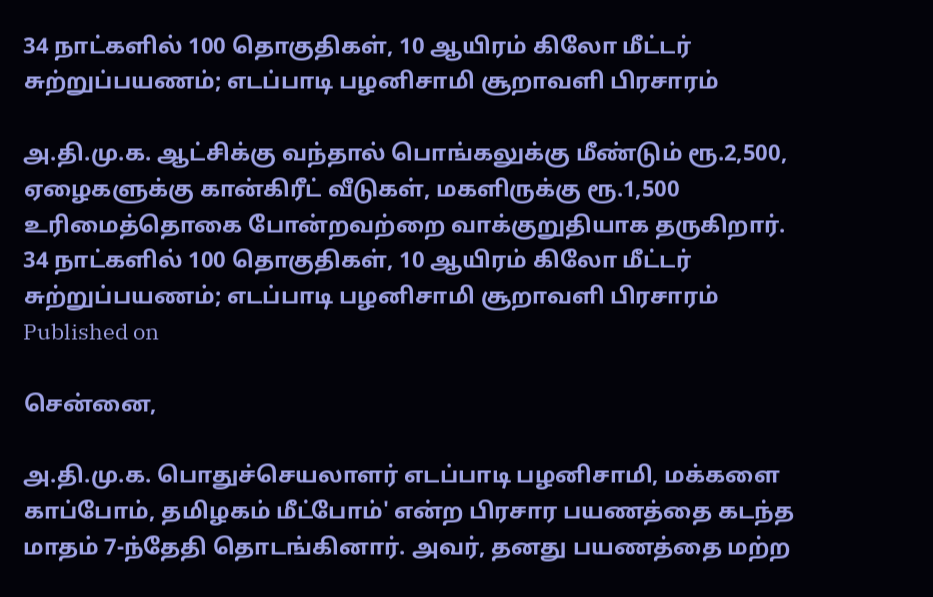34 நாட்களில் 100 தொகுதிகள், 10 ஆயிரம் கிலோ மீட்டர் சுற்றுப்பயணம்; எடப்பாடி பழனிசாமி சூறாவளி பிரசாரம்

அ.தி.மு.க. ஆட்சிக்கு வந்தால் பொங்கலுக்கு மீண்டும் ரூ.2,500, ஏழைகளுக்கு கான்கிரீட் வீடுகள், மகளிருக்கு ரூ.1,500 உரிமைத்தொகை போன்றவற்றை வாக்குறுதியாக தருகிறார்.
34 நாட்களில் 100 தொகுதிகள், 10 ஆயிரம் கிலோ மீட்டர் சுற்றுப்பயணம்; எடப்பாடி பழனிசாமி சூறாவளி பிரசாரம்
Published on

சென்னை,

அ.தி.மு.க. பொதுச்செயலாளர் எடப்பாடி பழனிசாமி, மக்களை காப்போம், தமிழகம் மீட்போம்' என்ற பிரசார பயணத்தை கடந்த மாதம் 7-ந்தேதி தொடங்கினார். அவர், தனது பயணத்தை மற்ற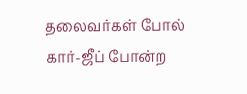தலைவர்கள் போல் கார்-ஜீப் போன்ற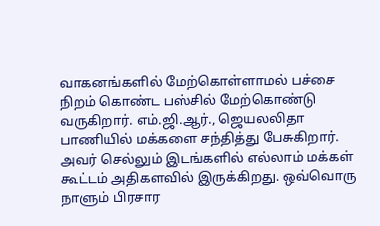வாகனங்களில் மேற்கொள்ளாமல் பச்சை நிறம் கொண்ட பஸ்சில் மேற்கொண்டு வருகிறார். எம்.ஜி.ஆர்., ஜெயலலிதா பாணியில் மக்களை சந்தித்து பேசுகிறார். அவர் செல்லும் இடங்களில் எல்லாம் மக்கள் கூட்டம் அதிகளவில் இருக்கிறது. ஒவ்வொரு நாளும் பிரசார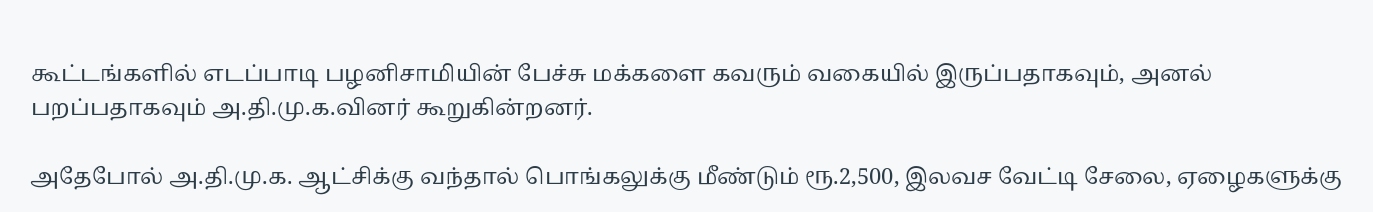கூட்டங்களில் எடப்பாடி பழனிசாமியின் பேச்சு மக்களை கவரும் வகையில் இருப்பதாகவும், அனல் பறப்பதாகவும் அ.தி.மு.க.வினர் கூறுகின்றனர்.

அதேபோல் அ.தி.மு.க. ஆட்சிக்கு வந்தால் பொங்கலுக்கு மீண்டும் ரூ.2,500, இலவச வேட்டி சேலை, ஏழைகளுக்கு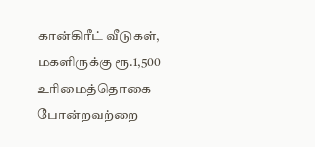கான்கிரீட் வீடுகள், மகளிருக்கு ரூ.1,500 உரிமைத்தொகை போன்றவற்றை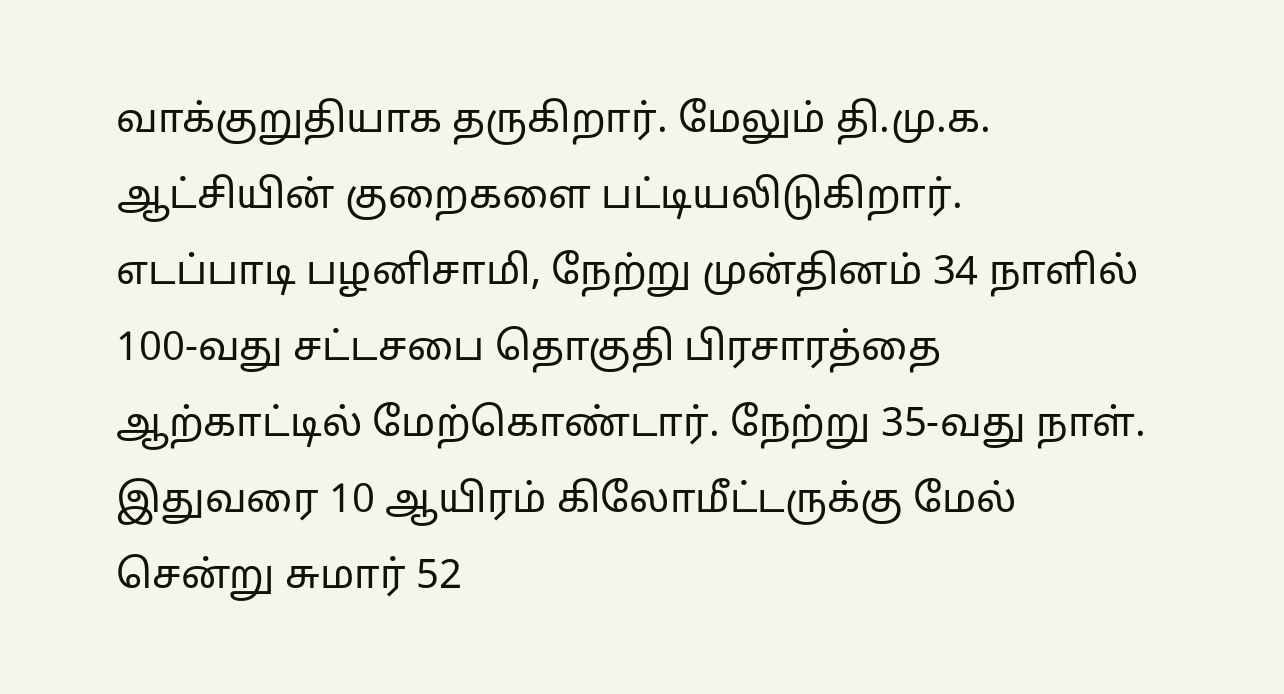வாக்குறுதியாக தருகிறார். மேலும் தி.மு.க. ஆட்சியின் குறைகளை பட்டியலிடுகிறார். எடப்பாடி பழனிசாமி, நேற்று முன்தினம் 34 நாளில் 100-வது சட்டசபை தொகுதி பிரசாரத்தை ஆற்காட்டில் மேற்கொண்டார். நேற்று 35-வது நாள். இதுவரை 10 ஆயிரம் கிலோமீட்டருக்கு மேல் சென்று சுமார் 52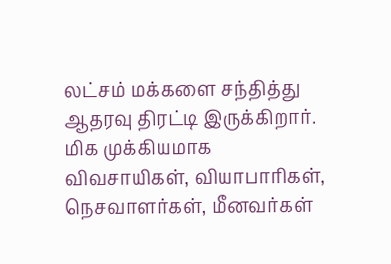லட்சம் மக்களை சந்தித்து ஆதரவு திரட்டி இருக்கிறார். மிக முக்கியமாக விவசாயிகள், வியாபாரிகள், நெசவாளர்கள், மீனவர்கள்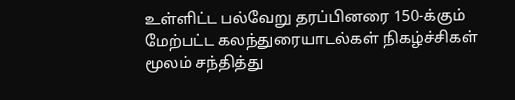உள்ளிட்ட பல்வேறு தரப்பினரை 150-க்கும் மேற்பட்ட கலந்துரையாடல்கள் நிகழ்ச்சிகள் மூலம் சந்தித்து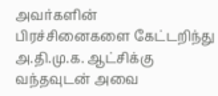அவர்களின் பிரச்சினைகளை கேட்டறிந்து அ.தி.மு.க. ஆட்சிக்கு வந்தவுடன் அவை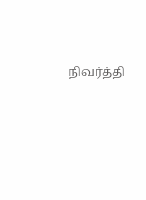நிவர்த்தி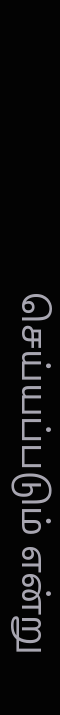செய்யப்படும் என்று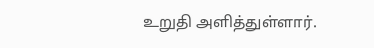உறுதி அளித்துள்ளார்.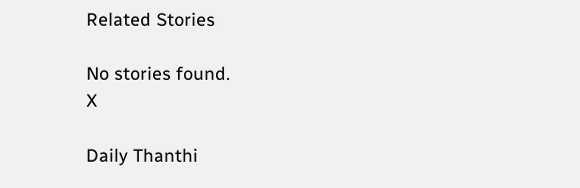Related Stories

No stories found.
X

Daily Thanthi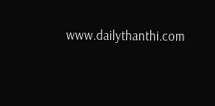www.dailythanthi.com